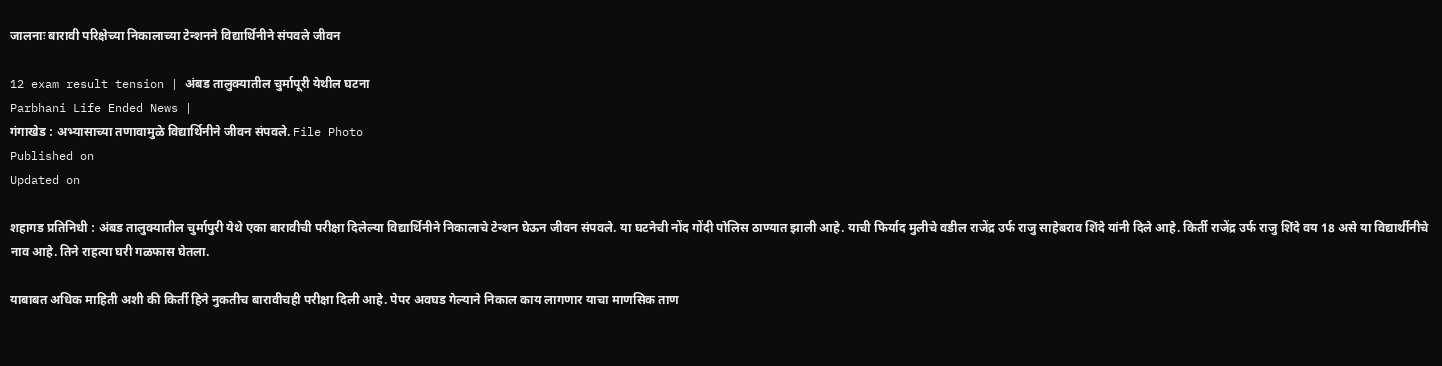जालनाः बारावी परिक्षेच्या निकालाच्या टेन्शनने विद्यार्थिनीने संपवले जीवन

12 exam result tension | अंबड तालुक्‍यातील चुर्मापूरी येथील घटना
Parbhani Life Ended News |
गंगाखेड : अभ्यासाच्या तणावामुळे विद्यार्थिनीने जीवन संपवले. File Photo
Published on
Updated on

शहागड प्रतिनिधी : अंबड तालुक्यातील चुर्मापुरी येथे एका बारावीची परीक्षा दिलेल्‍या विद्यार्थिनीने निकालाचे टेन्शन घेऊन जीवन संपवले. या घटनेची नोंद गोंदी पोलिस ठाण्यात झाली आहे. याची फिर्याद मुलीचे वडील राजेंद्र उर्फ राजु साहेबराव शिंदे यांनी दिले आहे. किर्ती राजेंद्र उर्फ राजु शिंदे वय 18 असे या विद्यार्थीनीचे नाव आहे. तिने राहत्या घरी गळफास घेतला.

याबाबत अधिक माहिती अशी की किर्ती हिने नुकतीच बारावीचही परीक्षा दिली आहे. पेपर अवघड गेल्‍याने निकाल काय लागणार याचा माणसिक ताण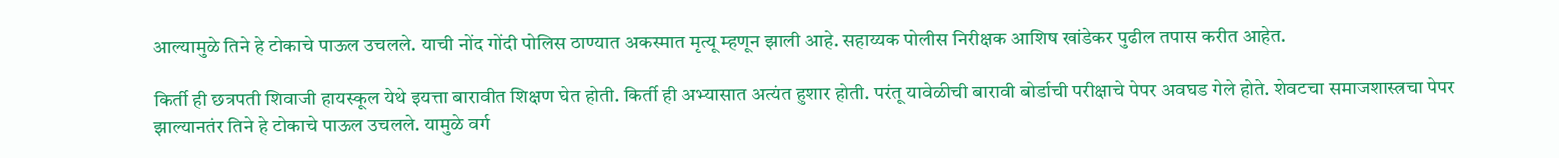आल्‍यामुळे तिने हे टोकाचे पाऊल उचलले. याची नोंद गोंदी पोलिस ठाण्यात अकस्मात मृत्यू म्‍हणून झाली आहे. सहाय्यक पोलीस निरीक्षक आशिष खांडेकर पुढील तपास करीत आहेत.

किर्ती ही छत्रपती शिवाजी हायस्कूल येथे इयत्ता बारावीत शिक्षण घेत होती. किर्ती ही अभ्‍यासात अत्यंत हुशार होती. परंतू यावेळीची बारावी बोर्डाची परीक्षाचे पेपर अवघड गेले होते. शेवटचा समाजशास्त्रचा पेपर झाल्यानतंर तिने हे टोकाचे पाऊल उचलले. यामुळे वर्ग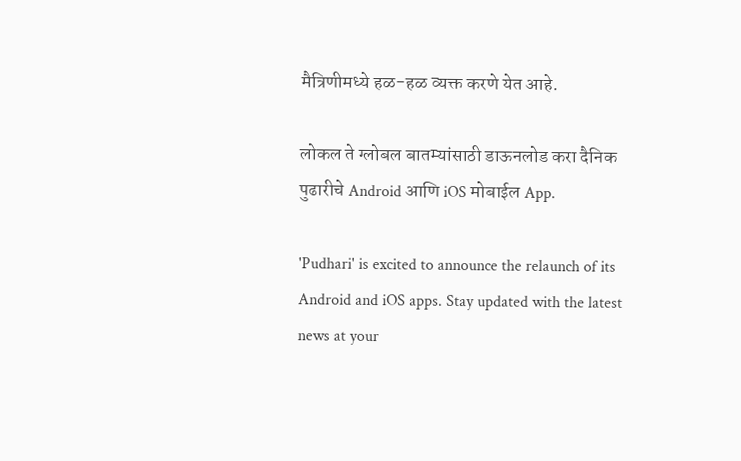मैत्रिणीमध्ये हळ-हळ व्यक्त करणे येत आहे.

लोकल ते ग्लोबल बातम्यांसाठी डाऊनलोड करा दैनिक पुढारीचे Android आणि iOS मोबाईल App.

'Pudhari' is excited to announce the relaunch of its Android and iOS apps. Stay updated with the latest news at your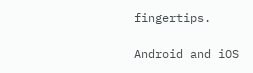fingertips.

Android and iOS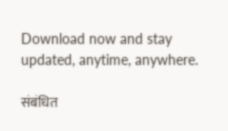Download now and stay updated, anytime, anywhere.

संबंधित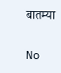बातम्या

No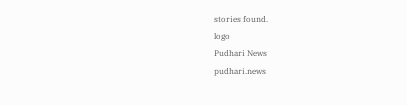stories found.
logo
Pudhari News
pudhari.news